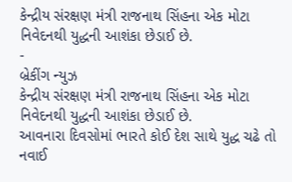કેન્દ્રીય સંરક્ષણ મંત્રી રાજનાથ સિંહના એક મોટા નિવેદનથી યુદ્ધની આશંકા છેડાઈ છે.
-
બ્રેકીંગ ન્યુઝ
કેન્દ્રીય સંરક્ષણ મંત્રી રાજનાથ સિંહના એક મોટા નિવેદનથી યુદ્ધની આશંકા છેડાઈ છે.
આવનારા દિવસોમાં ભારતે કોઈ દેશ સાથે યુદ્ધ ચઢે તો નવાઈ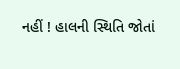નહીં ! હાલની સ્થિતિ જોતાં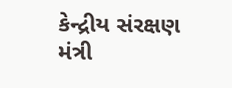કેન્દ્રીય સંરક્ષણ મંત્રી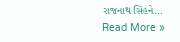રાજનાથ સિંહને…
Read More »